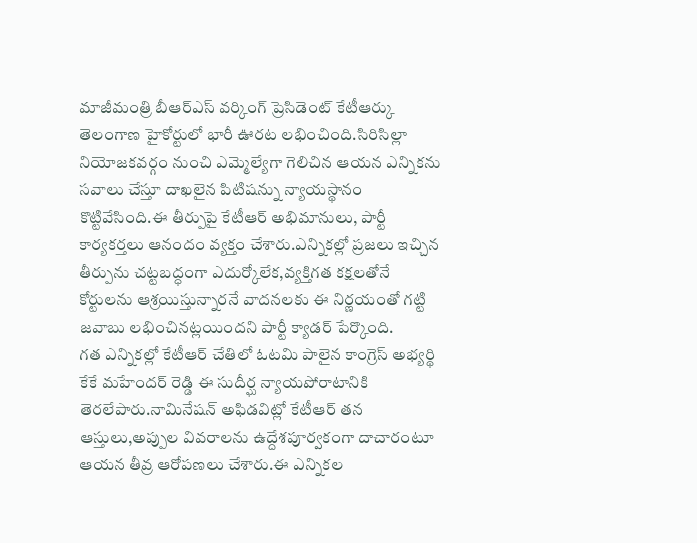మాజీమంత్రి బీఆర్ఎస్ వర్కింగ్ ప్రెసిడెంట్ కేటీఆర్కు తెలంగాణ హైకోర్టులో భారీ ఊరట లభించింది.సిరిసిల్లా నియోజకవర్గం నుంచి ఎమ్మెల్యేగా గెలిచిన ఆయన ఎన్నికను సవాలు చేస్తూ దాఖలైన పిటిషన్ను న్యాయస్థానం కొట్టివేసింది.ఈ తీర్పుపై కేటీఆర్ అభిమానులు, పార్టీ కార్యకర్తలు ఆనందం వ్యక్తం చేశారు.ఎన్నికల్లో ప్రజలు ఇచ్చిన తీర్పును చట్టబద్ధంగా ఎదుర్కోలేక,వ్యక్తిగత కక్షలతోనే కోర్టులను ఆశ్రయిస్తున్నారనే వాదనలకు ఈ నిర్ణయంతో గట్టి జవాబు లభించినట్లయిందని పార్టీ క్యాడర్ పేర్కొంది.
గత ఎన్నికల్లో కేటీఆర్ చేతిలో ఓటమి పాలైన కాంగ్రెస్ అభ్యర్థి కేకే మహేందర్ రెడ్డి ఈ సుదీర్ఘ న్యాయపోరాటానికి తెరలేపారు.నామినేషన్ అఫిడవిట్లో కేటీఆర్ తన ఆస్తులు,అప్పుల వివరాలను ఉద్దేశపూర్వకంగా దాచారంటూ ఆయన తీవ్ర ఆరోపణలు చేశారు.ఈ ఎన్నికల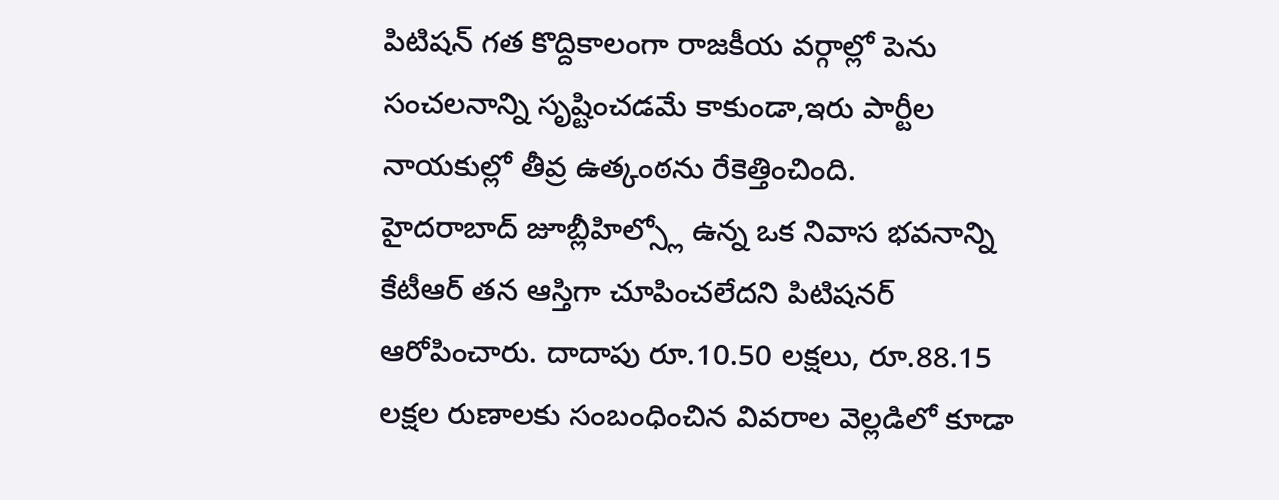పిటిషన్ గత కొద్దికాలంగా రాజకీయ వర్గాల్లో పెను సంచలనాన్ని సృష్టించడమే కాకుండా,ఇరు పార్టీల నాయకుల్లో తీవ్ర ఉత్కంఠను రేకెత్తించింది.
హైదరాబాద్ జూబ్లీహిల్స్లో ఉన్న ఒక నివాస భవనాన్ని కేటీఆర్ తన ఆస్తిగా చూపించలేదని పిటిషనర్ ఆరోపించారు. దాదాపు రూ.10.50 లక్షలు, రూ.88.15 లక్షల రుణాలకు సంబంధించిన వివరాల వెల్లడిలో కూడా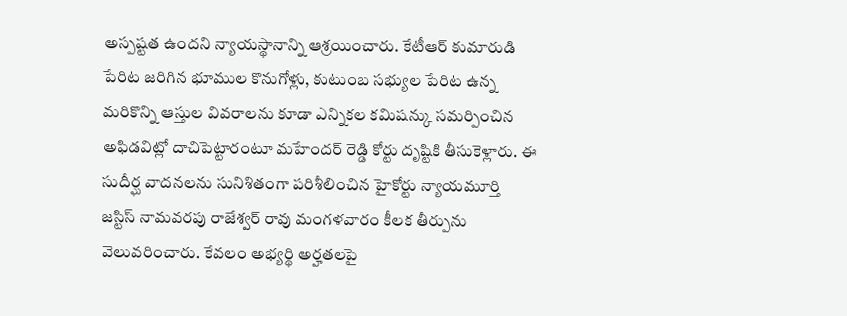అస్పష్టత ఉందని న్యాయస్థానాన్ని ఆశ్రయించారు. కేటీఆర్ కుమారుడి పేరిట జరిగిన భూముల కొనుగోళ్లు, కుటుంబ సభ్యుల పేరిట ఉన్న మరికొన్ని ఆస్తుల వివరాలను కూడా ఎన్నికల కమిషన్కు సమర్పించిన అఫిడవిట్లో దాచిపెట్టారంటూ మహేందర్ రెడ్డి కోర్టు దృష్టికి తీసుకెళ్లారు. ఈ సుదీర్ఘ వాదనలను సునిశితంగా పరిశీలించిన హైకోర్టు న్యాయమూర్తి జస్టిస్ నామవరపు రాజేశ్వర్ రావు మంగళవారం కీలక తీర్పును వెలువరించారు. కేవలం అభ్యర్థి అర్హతలపై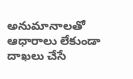అనుమానాలతో ఆధారాలు లేకుండా దాఖలు చేసే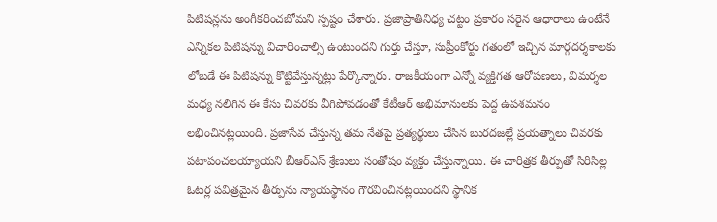పిటిషన్లను అంగీకరించబోమని స్పష్టం చేశారు. ప్రజాప్రాతినిధ్య చట్టం ప్రకారం సరైన ఆధారాలు ఉంటేనే ఎన్నికల పిటిషన్ను విచారించాల్సి ఉంటుందని గుర్తు చేస్తూ, సుప్రీంకోర్టు గతంలో ఇచ్చిన మార్గదర్శకాలకు లోబడే ఈ పిటిషన్ను కొట్టివేస్తున్నట్లు పేర్కొన్నారు. రాజకీయంగా ఎన్నో వ్యక్తిగత ఆరోపణలు, విమర్శల మధ్య నలిగిన ఈ కేసు చివరకు వీగిపోవడంతో కేటీఆర్ అభిమానులకు పెద్ద ఉపశమనం లభించినట్లయింది. ప్రజాసేవ చేస్తున్న తమ నేతపై ప్రత్యర్థులు చేసిన బురదజల్లే ప్రయత్నాలు చివరకు పటాపంచలయ్యాయని బీఆర్ఎస్ శ్రేణులు సంతోషం వ్యక్తం చేస్తున్నాయి. ఈ చారిత్రక తీర్పుతో సిరిసిల్ల ఓటర్ల పవిత్రమైన తీర్పును న్యాయస్థానం గౌరవించినట్లయిందని స్థానిక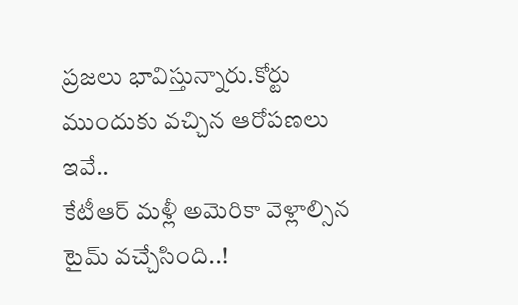ప్రజలు భావిస్తున్నారు.కోర్టు ముందుకు వచ్చిన ఆరోపణలు ఇవే..
కేటీఆర్ మళ్లీ అమెరికా వెళ్లాల్సిన టైమ్ వచ్చేసింది..!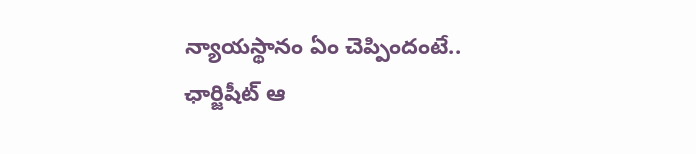న్యాయస్థానం ఏం చెప్పిందంటే..
ఛార్జిషీట్ ఆ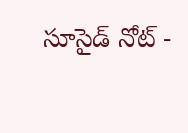సూసైడ్ నోట్ -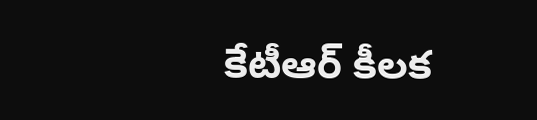కేటీఆర్ కీలక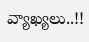వ్యాఖ్యలు..!!